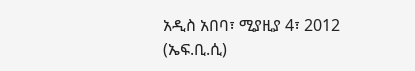አዲስ አበባ፣ ሚያዚያ 4፣ 2012 (ኤፍ.ቢ.ሲ)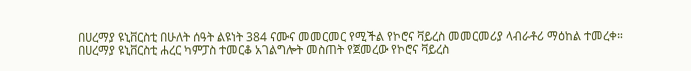በሀረማያ ዩኒቨርስቲ በሁለት ሰዓት ልዩነት 384 ናሙና መመርመር የሚችል የኮሮና ቫይረስ መመርመሪያ ላብራቶሪ ማዕከል ተመረቀ።
በሀረማያ ዩኒቨርስቲ ሐረር ካምፓስ ተመርቆ አገልግሎት መስጠት የጀመረው የኮሮና ቫይረስ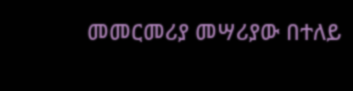መመርመሪያ መሣሪያው በተለይ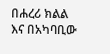በሐረሪ ክልል እና በአካባቢው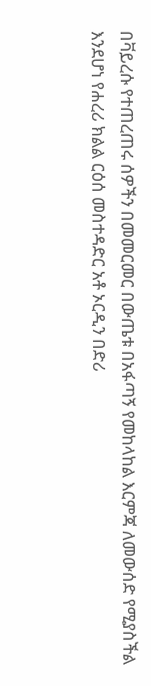በቫይረሱ የተጠረጠሩ ሰዎችን በመመርመር በውጤቱ በአፋጣኝ የመከላከል እርምጃ ለመውሰድ የሚያስችል እንደሆነ የሐረሪ ክልል ርዕሰ መስተዳድር አቶ ኦርዲን በድሪ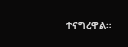ተናግረዋል።